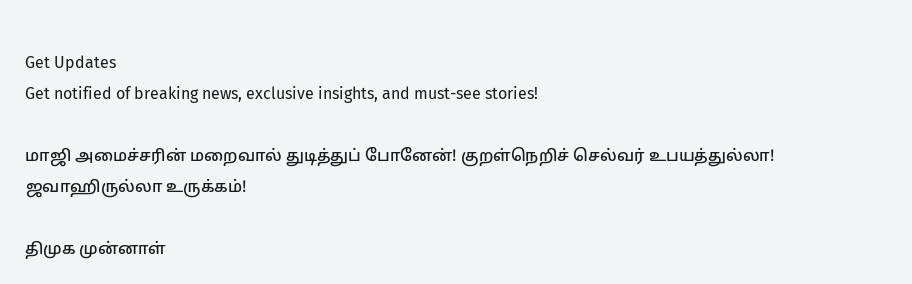Get Updates
Get notified of breaking news, exclusive insights, and must-see stories!

மாஜி அமைச்சரின் மறைவால் துடித்துப் போனேன்! குறள்நெறிச் செல்வர் உபயத்துல்லா! ஜவாஹிருல்லா உருக்கம்!

திமுக முன்னாள்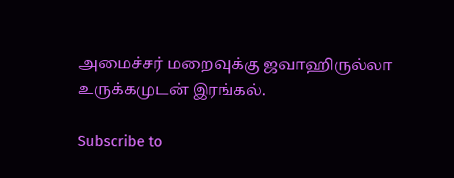அமைச்சர் மறைவுக்கு ஜவாஹிருல்லா உருக்கமுடன் இரங்கல்.

Subscribe to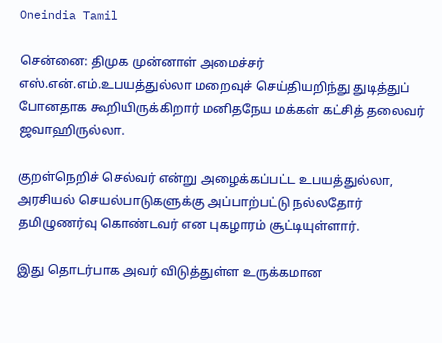Oneindia Tamil

சென்னை: திமுக முன்னாள் அமைச்சர் எஸ்.என்.எம்.உபயத்துல்லா மறைவுச் செய்தியறிந்து துடித்துப் போனதாக கூறியிருக்கிறார் மனிதநேய மக்கள் கட்சித் தலைவர் ஜவாஹிருல்லா.

குறள்நெறிச் செல்வர் என்று அழைக்கப்பட்ட உபயத்துல்லா, அரசியல் செயல்பாடுகளுக்கு அப்பாற்பட்டு நல்லதோர் தமிழுணர்வு கொண்டவர் என புகழாரம் சூட்டியுள்ளார்.

இது தொடர்பாக அவர் விடுத்துள்ள உருக்கமான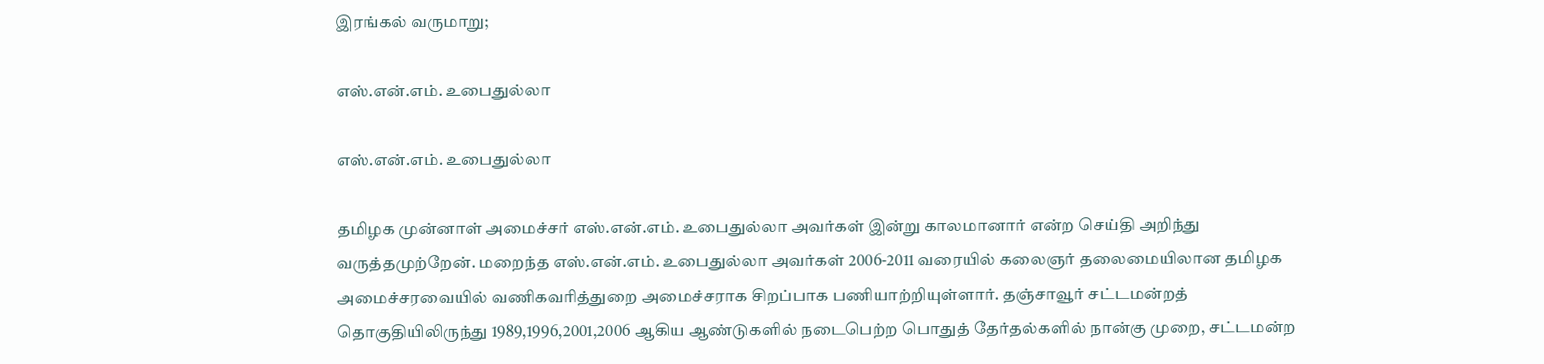இரங்கல் வருமாறு;

எஸ்.என்.எம். உபைதுல்லா

எஸ்.என்.எம். உபைதுல்லா

தமிழக முன்னாள் அமைச்சர் எஸ்.என்.எம். உபைதுல்லா அவர்கள் இன்று காலமானார் என்ற செய்தி அறிந்து வருத்தமுற்றேன். மறைந்த எஸ்.என்.எம். உபைதுல்லா அவர்கள் 2006-2011 வரையில் கலைஞர் தலைமையிலான தமிழக அமைச்சரவையில் வணிகவரித்துறை அமைச்சராக சிறப்பாக பணியாற்றியுள்ளார். தஞ்சாவூர் சட்டமன்றத் தொகுதியிலிருந்து 1989,1996,2001,2006 ஆகிய ஆண்டுகளில் நடைபெற்ற பொதுத் தேர்தல்களில் நான்கு முறை, சட்டமன்ற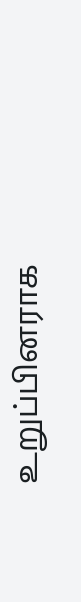உறுப்பினராக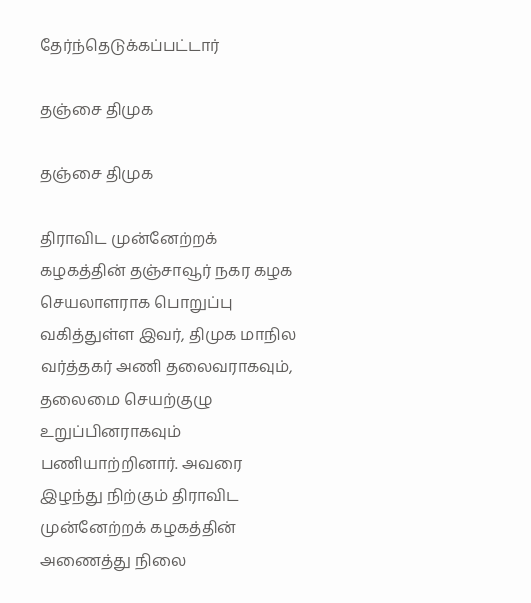தேர்ந்தெடுக்கப்பட்டார்

தஞ்சை திமுக

தஞ்சை திமுக

திராவிட முன்னேற்றக் கழகத்தின் தஞ்சாவூர் நகர கழக செயலாளராக பொறுப்பு வகித்துள்ள இவர், திமுக மாநில வர்த்தகர் அணி தலைவராகவும், தலைமை செயற்குழு உறுப்பினராகவும் பணியாற்றினார். அவரை இழந்து நிற்கும் திராவிட முன்னேற்றக் கழகத்தின் அணைத்து நிலை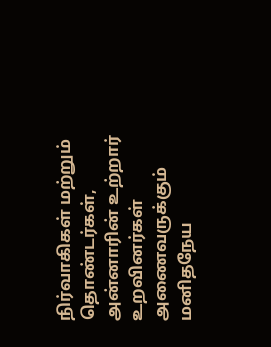நிர்வாகிகள் மற்றும் தொண்டர்கள், அன்னாரின் உற்றார் உறவினர்கள் அணைவருக்கும் மனிதநேய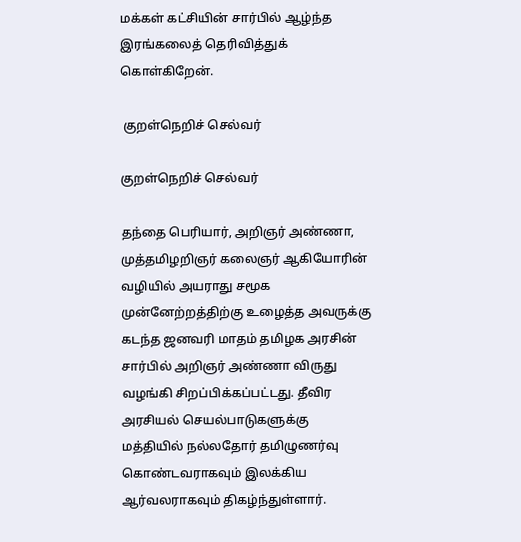மக்கள் கட்சியின் சார்பில் ஆழ்ந்த இரங்கலைத் தெரிவித்துக் கொள்கிறேன்.

 குறள்நெறிச் செல்வர்

குறள்நெறிச் செல்வர்

தந்தை பெரியார், அறிஞர் அண்ணா, முத்தமிழறிஞர் கலைஞர் ஆகியோரின் வழியில் அயராது சமூக முன்னேற்றத்திற்கு உழைத்த அவருக்கு கடந்த ஜனவரி மாதம் தமிழக அரசின் சார்பில் அறிஞர் அண்ணா விருது வழங்கி சிறப்பிக்கப்பட்டது. தீவிர அரசியல் செயல்பாடுகளுக்கு மத்தியில் நல்லதோர் தமிழுணர்வு கொண்டவராகவும் இலக்கிய ஆர்வலராகவும் திகழ்ந்துள்ளார்.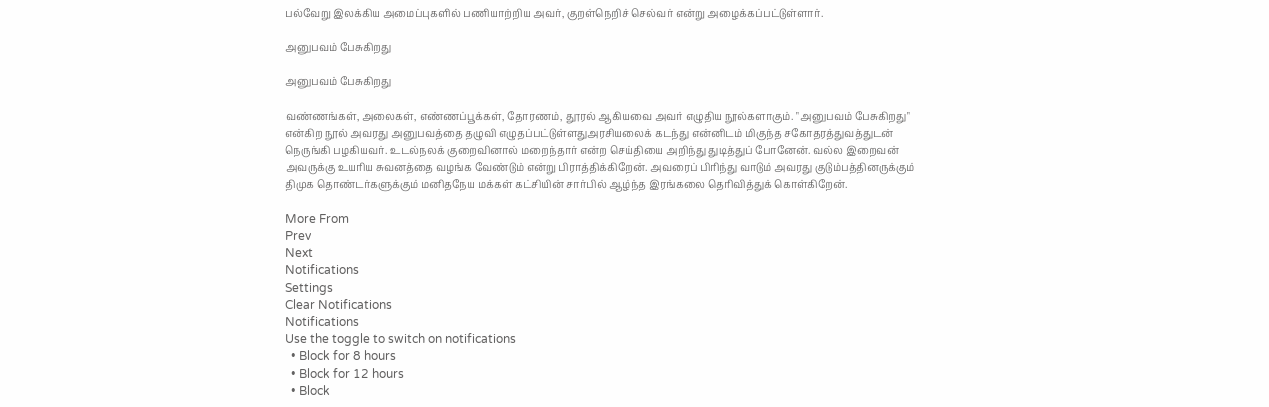பல்வேறு இலக்கிய அமைப்புகளில் பணியாற்றிய அவர், குறள்நெறிச் செல்வர் என்று அழைக்கப்பட்டுள்ளார்.

அனுபவம் பேசுகிறது

அனுபவம் பேசுகிறது

வண்ணங்கள், அலைகள், எண்ணப்பூக்கள், தோரணம், தூரல் ஆகியவை அவர் எழுதிய நூல்களாகும். "அனுபவம் பேசுகிறது" என்கிற நூல் அவரது அனுபவத்தை தழுவி எழுதப்பட்டுள்ளதுஅரசியலைக் கடந்து என்னிடம் மிகுந்த சகோதரத்துவத்துடன் நெருங்கி பழகியவர். உடல்நலக் குறைவினால் மறைந்தார் என்ற செய்தியை அறிந்து துடித்துப் போனேன். வல்ல இறைவன் அவருக்கு உயரிய சுவனத்தை வழங்க வேண்டும் என்று பிராத்திக்கிறேன். அவரைப் பிரிந்து வாடும் அவரது குடும்பத்தினருக்கும் திமுக தொண்டர்களுக்கும் மனிதநேய மக்கள் கட்சியின் சார்பில் ஆழ்ந்த இரங்கலை தெரிவித்துக் கொள்கிறேன்.

More From
Prev
Next
Notifications
Settings
Clear Notifications
Notifications
Use the toggle to switch on notifications
  • Block for 8 hours
  • Block for 12 hours
  • Block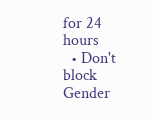for 24 hours
  • Don't block
Gender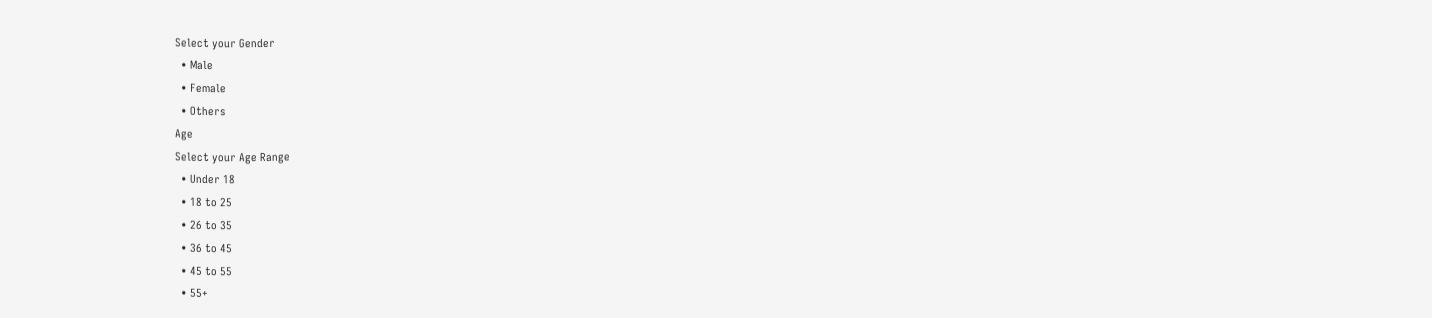Select your Gender
  • Male
  • Female
  • Others
Age
Select your Age Range
  • Under 18
  • 18 to 25
  • 26 to 35
  • 36 to 45
  • 45 to 55
  • 55+